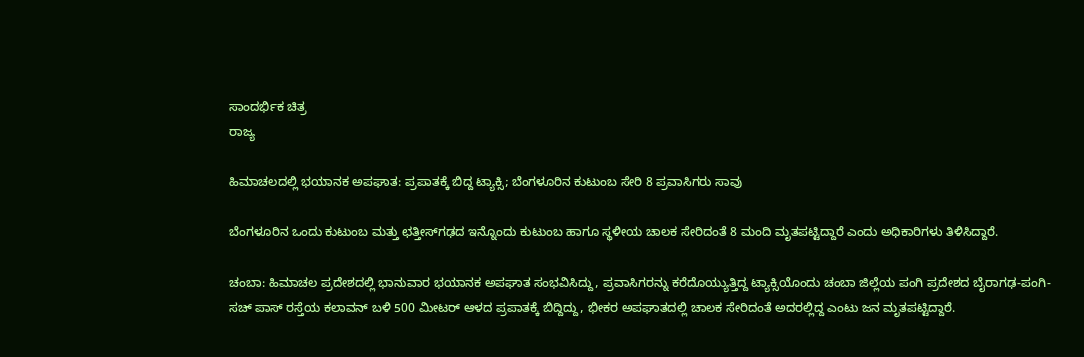ಸಾಂದರ್ಭಿಕ ಚಿತ್ರ
ರಾಜ್ಯ

ಹಿಮಾಚಲದಲ್ಲಿ ಭಯಾನಕ ಅಪಘಾತ: ಪ್ರಪಾತಕ್ಕೆ ಬಿದ್ದ ಟ್ಯಾಕ್ಸಿ; ಬೆಂಗಳೂರಿನ ಕುಟುಂಬ ಸೇರಿ 8 ಪ್ರವಾಸಿಗರು ಸಾವು

ಬೆಂಗಳೂರಿನ ಒಂದು ಕುಟುಂಬ ಮತ್ತು ಛತ್ತೀಸ್‌ಗಢದ ಇನ್ನೊಂದು ಕುಟುಂಬ ಹಾಗೂ ಸ್ಥಳೀಯ ಚಾಲಕ ಸೇರಿದಂತೆ 8 ಮಂದಿ ಮೃತಪಟ್ಟಿದ್ದಾರೆ ಎಂದು ಅಧಿಕಾರಿಗಳು ತಿಳಿಸಿದ್ದಾರೆ.

ಚಂಬಾ: ಹಿಮಾಚಲ ಪ್ರದೇಶದಲ್ಲಿ ಭಾನುವಾರ ಭಯಾನಕ ಅಪಘಾತ ಸಂಭವಿಸಿದ್ದು, ಪ್ರವಾಸಿಗರನ್ನು ಕರೆದೊಯ್ಯುತ್ತಿದ್ದ ಟ್ಯಾಕ್ಸಿಯೊಂದು ಚಂಬಾ ಜಿಲ್ಲೆಯ ಪಂಗಿ ಪ್ರದೇಶದ ಬೈರಾಗಢ-ಪಂಗಿ-ಸಚ್ ಪಾಸ್ ರಸ್ತೆಯ ಕಲಾವನ್ ಬಳಿ 500 ಮೀಟರ್ ಆಳದ ಪ್ರಪಾತಕ್ಕೆ ಬಿದ್ದಿದ್ದು, ಭೀಕರ ಅಪಘಾತದಲ್ಲಿ ಚಾಲಕ ಸೇರಿದಂತೆ ಅದರಲ್ಲಿದ್ದ ಎಂಟು ಜನ ಮೃತಪಟ್ಟಿದ್ದಾರೆ.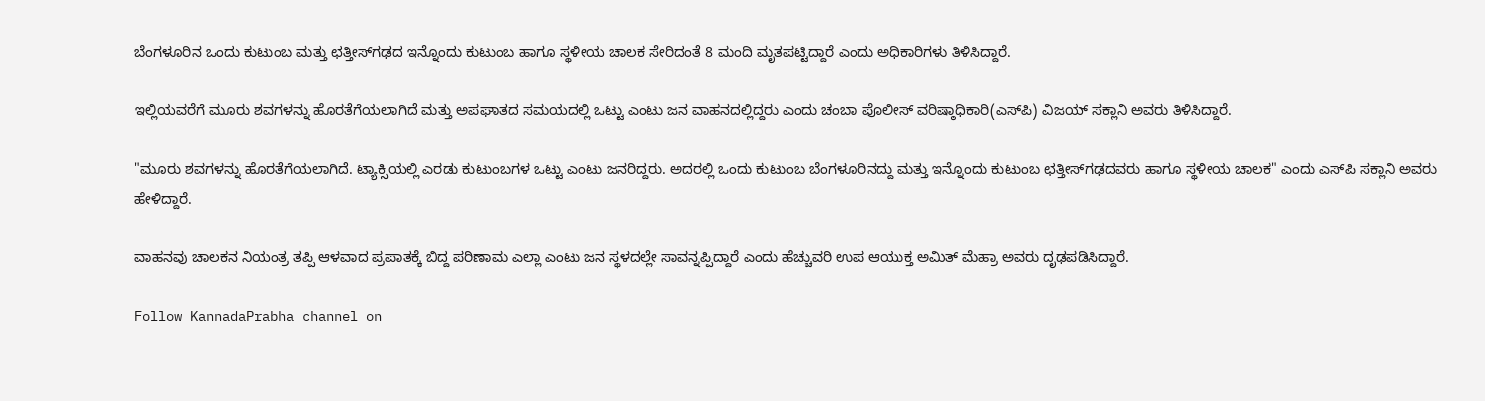ಬೆಂಗಳೂರಿನ ಒಂದು ಕುಟುಂಬ ಮತ್ತು ಛತ್ತೀಸ್‌ಗಢದ ಇನ್ನೊಂದು ಕುಟುಂಬ ಹಾಗೂ ಸ್ಥಳೀಯ ಚಾಲಕ ಸೇರಿದಂತೆ 8 ಮಂದಿ ಮೃತಪಟ್ಟಿದ್ದಾರೆ ಎಂದು ಅಧಿಕಾರಿಗಳು ತಿಳಿಸಿದ್ದಾರೆ.

ಇಲ್ಲಿಯವರೆಗೆ ಮೂರು ಶವಗಳನ್ನು ಹೊರತೆಗೆಯಲಾಗಿದೆ ಮತ್ತು ಅಪಘಾತದ ಸಮಯದಲ್ಲಿ ಒಟ್ಟು ಎಂಟು ಜನ ವಾಹನದಲ್ಲಿದ್ದರು ಎಂದು ಚಂಬಾ ಪೊಲೀಸ್ ವರಿಷ್ಠಾಧಿಕಾರಿ(ಎಸ್‌ಪಿ) ವಿಜಯ್ ಸಕ್ಲಾನಿ ಅವರು ತಿಳಿಸಿದ್ದಾರೆ.

"ಮೂರು ಶವಗಳನ್ನು ಹೊರತೆಗೆಯಲಾಗಿದೆ. ಟ್ಯಾಕ್ಸಿಯಲ್ಲಿ ಎರಡು ಕುಟುಂಬಗಳ ಒಟ್ಟು ಎಂಟು ಜನರಿದ್ದರು. ಅದರಲ್ಲಿ ಒಂದು ಕುಟುಂಬ ಬೆಂಗಳೂರಿನದ್ದು ಮತ್ತು ಇನ್ನೊಂದು ಕುಟುಂಬ ಛತ್ತೀಸ್‌ಗಢದವರು ಹಾಗೂ ಸ್ಥಳೀಯ ಚಾಲಕ" ಎಂದು ಎಸ್‌ಪಿ ಸಕ್ಲಾನಿ ಅವರು ಹೇಳಿದ್ದಾರೆ.

ವಾಹನವು ಚಾಲಕನ ನಿಯಂತ್ರ ತಪ್ಪಿ ಆಳವಾದ ಪ್ರಪಾತಕ್ಕೆ ಬಿದ್ದ ಪರಿಣಾಮ ಎಲ್ಲಾ ಎಂಟು ಜನ ಸ್ಥಳದಲ್ಲೇ ಸಾವನ್ನಪ್ಪಿದ್ದಾರೆ ಎಂದು ಹೆಚ್ಚುವರಿ ಉಪ ಆಯುಕ್ತ ಅಮಿತ್ ಮೆಹ್ರಾ ಅವರು ದೃಢಪಡಿಸಿದ್ದಾರೆ.

Follow KannadaPrabha channel on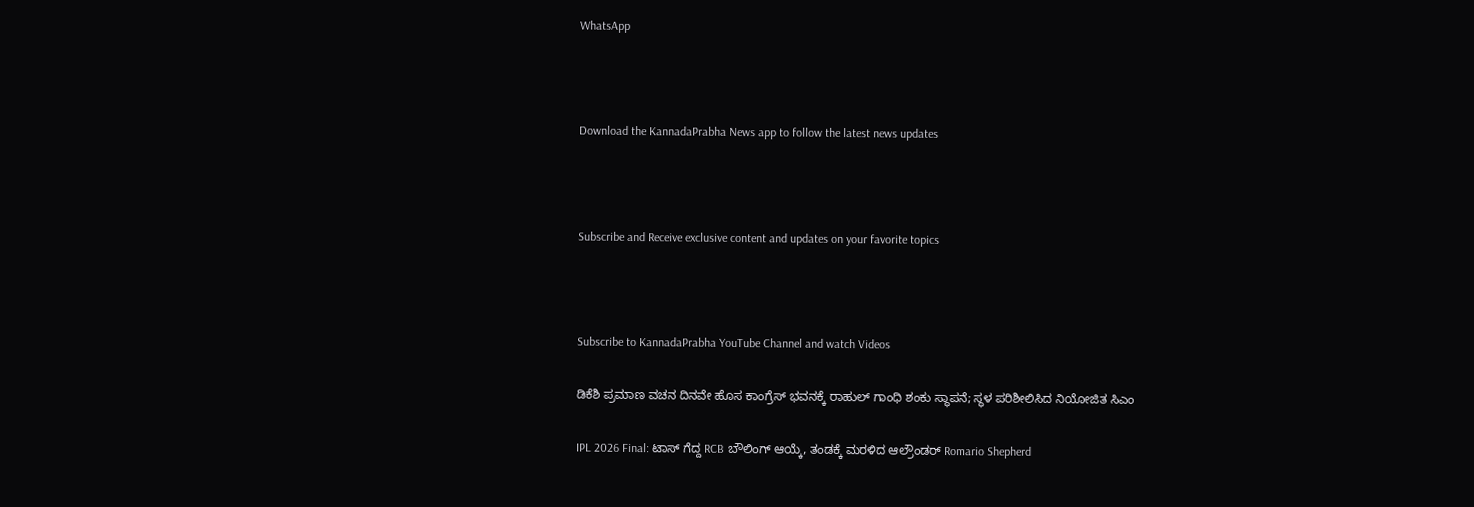WhatsApp



Download the KannadaPrabha News app to follow the latest news updates



Subscribe and Receive exclusive content and updates on your favorite topics



Subscribe to KannadaPrabha YouTube Channel and watch Videos

ಡಿಕೆಶಿ ಪ್ರಮಾಣ ವಚನ ದಿನವೇ ಹೊಸ ಕಾಂಗ್ರೆಸ್ ಭವನಕ್ಕೆ ರಾಹುಲ್ ಗಾಂಧಿ ಶಂಕು ಸ್ಥಾಪನೆ; ಸ್ಥಳ ಪರಿಶೀಲಿಸಿದ ನಿಯೋಜಿತ ಸಿಎಂ

IPL 2026 Final: ಟಾಸ್ ಗೆದ್ದ RCB ಬೌಲಿಂಗ್ ಆಯ್ಕೆ, ತಂಡಕ್ಕೆ ಮರಳಿದ ಆಲ್ರೌಂಡರ್ Romario Shepherd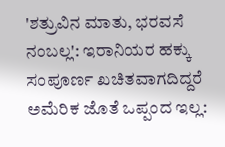'ಶತ್ರುವಿನ ಮಾತು, ಭರವಸೆ ನಂಬಲ್ಲ': ಇರಾನಿಯರ ಹಕ್ಕು ಸಂಪೂರ್ಣ ಖಚಿತವಾಗದಿದ್ದರೆ ಅಮೆರಿಕ ಜೊತೆ ಒಪ್ಪಂದ ಇಲ್ಲ: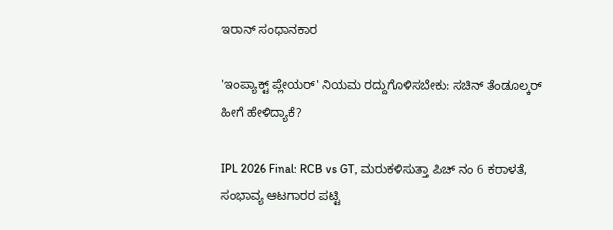ಇರಾನ್‌ ಸಂಧಾನಕಾರ

'ಇಂಪ್ಯಾಕ್ಟ್ ಪ್ಲೇಯರ್' ನಿಯಮ ರದ್ದುಗೊಳಿಸಬೇಕು: ಸಚಿನ್ ತೆಂಡೂಲ್ಕರ್ ಹೀಗೆ ಹೇಳಿದ್ಯಾಕೆ?

IPL 2026 Final: RCB vs GT, ಮರುಕಳಿಸುತ್ತಾ ಪಿಚ್ ನಂ 6 ಕರಾಳತೆ, ಸಂಭಾವ್ಯ ಆಟಗಾರರ ಪಟ್ಟಿ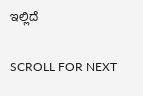ಇಲ್ಲಿದೆ

SCROLL FOR NEXT